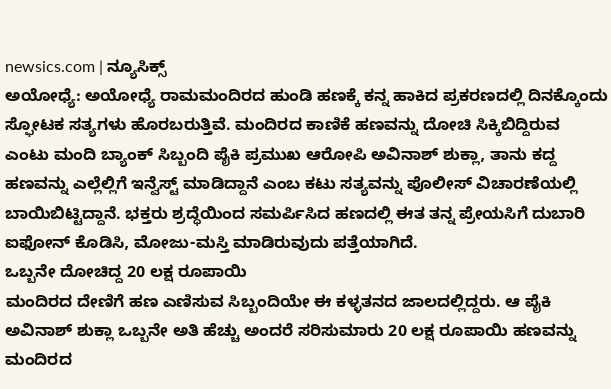newsics.com | ನ್ಯೂಸಿಕ್ಸ್
ಅಯೋಧ್ಯೆ: ಅಯೋಧ್ಯೆ ರಾಮಮಂದಿರದ ಹುಂಡಿ ಹಣಕ್ಕೆ ಕನ್ನ ಹಾಕಿದ ಪ್ರಕರಣದಲ್ಲಿ ದಿನಕ್ಕೊಂದು ಸ್ಫೋಟಕ ಸತ್ಯಗಳು ಹೊರಬರುತ್ತಿವೆ. ಮಂದಿರದ ಕಾಣಿಕೆ ಹಣವನ್ನು ದೋಚಿ ಸಿಕ್ಕಿಬಿದ್ದಿರುವ ಎಂಟು ಮಂದಿ ಬ್ಯಾಂಕ್ ಸಿಬ್ಬಂದಿ ಪೈಕಿ ಪ್ರಮುಖ ಆರೋಪಿ ಅವಿನಾಶ್ ಶುಕ್ಲಾ, ತಾನು ಕದ್ದ ಹಣವನ್ನು ಎಲ್ಲೆಲ್ಲಿಗೆ ಇನ್ವೆಸ್ಟ್ ಮಾಡಿದ್ದಾನೆ ಎಂಬ ಕಟು ಸತ್ಯವನ್ನು ಪೊಲೀಸ್ ವಿಚಾರಣೆಯಲ್ಲಿ ಬಾಯಿಬಿಟ್ಟಿದ್ದಾನೆ. ಭಕ್ತರು ಶ್ರದ್ಧೆಯಿಂದ ಸಮರ್ಪಿಸಿದ ಹಣದಲ್ಲಿ ಈತ ತನ್ನ ಪ್ರೇಯಸಿಗೆ ದುಬಾರಿ ಐಫೋನ್ ಕೊಡಿಸಿ, ಮೋಜು-ಮಸ್ತಿ ಮಾಡಿರುವುದು ಪತ್ತೆಯಾಗಿದೆ.
ಒಬ್ಬನೇ ದೋಚಿದ್ದ 20 ಲಕ್ಷ ರೂಪಾಯಿ
ಮಂದಿರದ ದೇಣಿಗೆ ಹಣ ಎಣಿಸುವ ಸಿಬ್ಬಂದಿಯೇ ಈ ಕಳ್ಳತನದ ಜಾಲದಲ್ಲಿದ್ದರು. ಆ ಪೈಕಿ ಅವಿನಾಶ್ ಶುಕ್ಲಾ ಒಬ್ಬನೇ ಅತಿ ಹೆಚ್ಚು ಅಂದರೆ ಸರಿಸುಮಾರು 20 ಲಕ್ಷ ರೂಪಾಯಿ ಹಣವನ್ನು ಮಂದಿರದ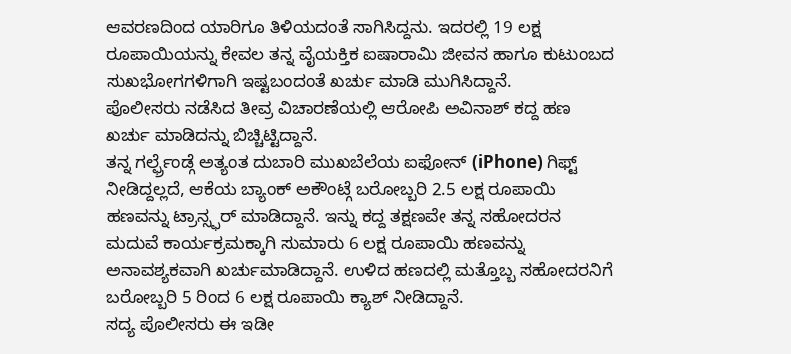ಆವರಣದಿಂದ ಯಾರಿಗೂ ತಿಳಿಯದಂತೆ ಸಾಗಿಸಿದ್ದನು. ಇದರಲ್ಲಿ 19 ಲಕ್ಷ ರೂಪಾಯಿಯನ್ನು ಕೇವಲ ತನ್ನ ವೈಯಕ್ತಿಕ ಐಷಾರಾಮಿ ಜೀವನ ಹಾಗೂ ಕುಟುಂಬದ ಸುಖಭೋಗಗಳಿಗಾಗಿ ಇಷ್ಟಬಂದಂತೆ ಖರ್ಚು ಮಾಡಿ ಮುಗಿಸಿದ್ದಾನೆ.
ಪೊಲೀಸರು ನಡೆಸಿದ ತೀವ್ರ ವಿಚಾರಣೆಯಲ್ಲಿ ಆರೋಪಿ ಅವಿನಾಶ್ ಕದ್ದ ಹಣ ಖರ್ಚು ಮಾಡಿದನ್ನು ಬಿಚ್ಚಿಟ್ಟಿದ್ದಾನೆ.
ತನ್ನ ಗರ್ಲ್ಫ್ರೆಂಡ್ಗೆ ಅತ್ಯಂತ ದುಬಾರಿ ಮುಖಬೆಲೆಯ ಐಫೋನ್ (iPhone) ಗಿಫ್ಟ್ ನೀಡಿದ್ದಲ್ಲದೆ, ಆಕೆಯ ಬ್ಯಾಂಕ್ ಅಕೌಂಟ್ಗೆ ಬರೋಬ್ಬರಿ 2.5 ಲಕ್ಷ ರೂಪಾಯಿ ಹಣವನ್ನು ಟ್ರಾನ್ಸ್ಫರ್ ಮಾಡಿದ್ದಾನೆ. ಇನ್ನು ಕದ್ದ ತಕ್ಷಣವೇ ತನ್ನ ಸಹೋದರನ ಮದುವೆ ಕಾರ್ಯಕ್ರಮಕ್ಕಾಗಿ ಸುಮಾರು 6 ಲಕ್ಷ ರೂಪಾಯಿ ಹಣವನ್ನು ಅನಾವಶ್ಯಕವಾಗಿ ಖರ್ಚುಮಾಡಿದ್ದಾನೆ. ಉಳಿದ ಹಣದಲ್ಲಿ ಮತ್ತೊಬ್ಬ ಸಹೋದರನಿಗೆ ಬರೋಬ್ಬರಿ 5 ರಿಂದ 6 ಲಕ್ಷ ರೂಪಾಯಿ ಕ್ಯಾಶ್ ನೀಡಿದ್ದಾನೆ.
ಸದ್ಯ ಪೊಲೀಸರು ಈ ಇಡೀ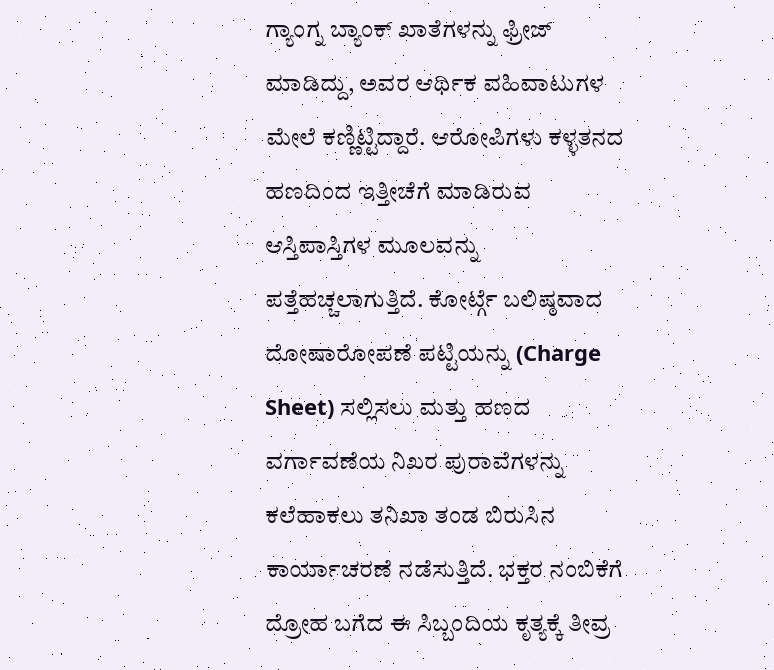ಗ್ಯಾಂಗ್ನ ಬ್ಯಾಂಕ್ ಖಾತೆಗಳನ್ನು ಫ್ರೀಜ್ ಮಾಡಿದ್ದು, ಅವರ ಆರ್ಥಿಕ ವಹಿವಾಟುಗಳ ಮೇಲೆ ಕಣ್ಣಿಟ್ಟಿದ್ದಾರೆ. ಆರೋಪಿಗಳು ಕಳ್ಳತನದ ಹಣದಿಂದ ಇತ್ತೀಚೆಗೆ ಮಾಡಿರುವ ಆಸ್ತಿಪಾಸ್ತಿಗಳ ಮೂಲವನ್ನು ಪತ್ತೆಹಚ್ಚಲಾಗುತ್ತಿದೆ. ಕೋರ್ಟ್ಗೆ ಬಲಿಷ್ಠವಾದ ದೋಷಾರೋಪಣೆ ಪಟ್ಟಿಯನ್ನು (Charge Sheet) ಸಲ್ಲಿಸಲು ಮತ್ತು ಹಣದ ವರ್ಗಾವಣೆಯ ನಿಖರ ಪುರಾವೆಗಳನ್ನು ಕಲೆಹಾಕಲು ತನಿಖಾ ತಂಡ ಬಿರುಸಿನ ಕಾರ್ಯಾಚರಣೆ ನಡೆಸುತ್ತಿದೆ. ಭಕ್ತರ ನಂಬಿಕೆಗೆ ದ್ರೋಹ ಬಗೆದ ಈ ಸಿಬ್ಬಂದಿಯ ಕೃತ್ಯಕ್ಕೆ ತೀವ್ರ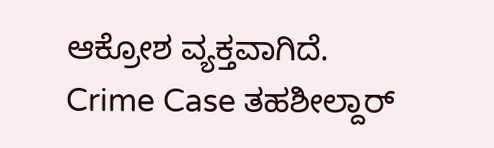ಆಕ್ರೋಶ ವ್ಯಕ್ತವಾಗಿದೆ.
Crime Case ತಹಶೀಲ್ದಾರ್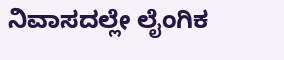ನಿವಾಸದಲ್ಲೇ ಲೈಂಗಿಕ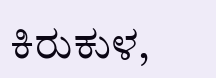ಕಿರುಕುಳ,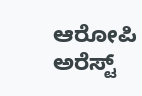ಆರೋಪಿ ಅರೆಸ್ಟ್